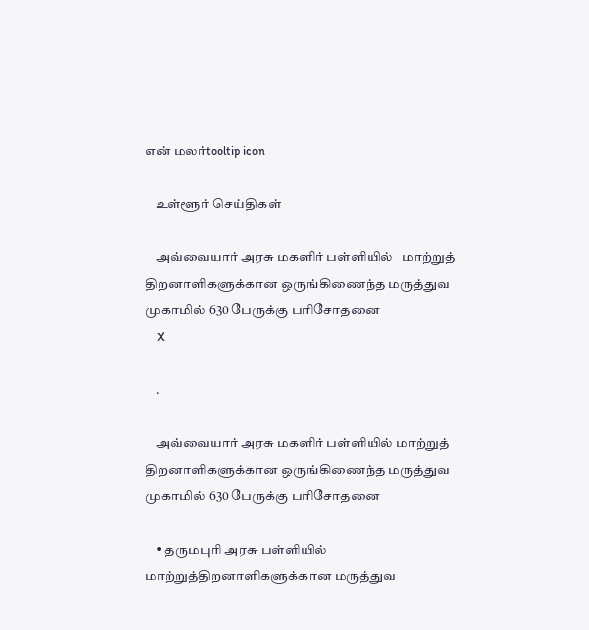என் மலர்tooltip icon

    உள்ளூர் செய்திகள்

    அவ்வையார் அரசு மகளிர் பள்ளியில்   மாற்றுத் திறனாளிகளுக்கான ஒருங்கிணைந்த மருத்துவ முகாமில் 630 பேருக்கு பரிசோதனை
    X

    .

    அவ்வையார் அரசு மகளிர் பள்ளியில் மாற்றுத் திறனாளிகளுக்கான ஒருங்கிணைந்த மருத்துவ முகாமில் 630 பேருக்கு பரிசோதனை

    • தருமபுரி அரசு பள்ளியில் மாற்றுத்திறனாளிகளுக்கான மருத்துவ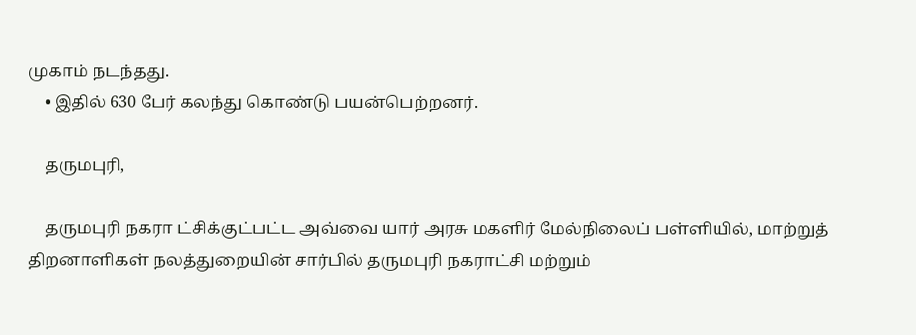முகாம் நடந்தது.
    • இதில் 630 பேர் கலந்து கொண்டு பயன்பெற்றனர்.

    தருமபுரி,

    தருமபுரி நகரா ட்சிக்குட்பட்ட அவ்வை யார் அரசு மகளிர் மேல்நிலைப் பள்ளியில், மாற்றுத் திறனாளிகள் நலத்துறையின் சார்பில் தருமபுரி நகராட்சி மற்றும்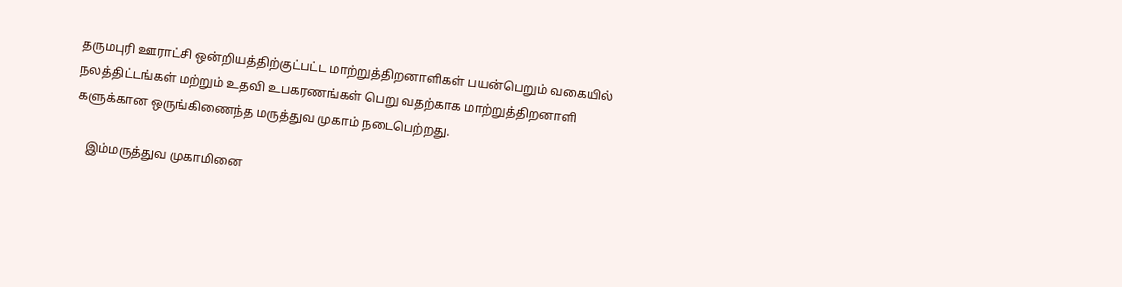தருமபுரி ஊராட்சி ஒன்றியத்திற்குட்பட்ட மாற்றுத்திறனாளிகள் பயன்பெறும் வகையில் நலத்திட்டங்கள் மற்றும் உதவி உபகரணங்கள் பெறு வதற்காக மாற்றுத்திறனாளி களுக்கான ஒருங்கிணைந்த மருத்துவ முகாம் நடைபெற்றது.

    இம்மருத்துவ முகாமினை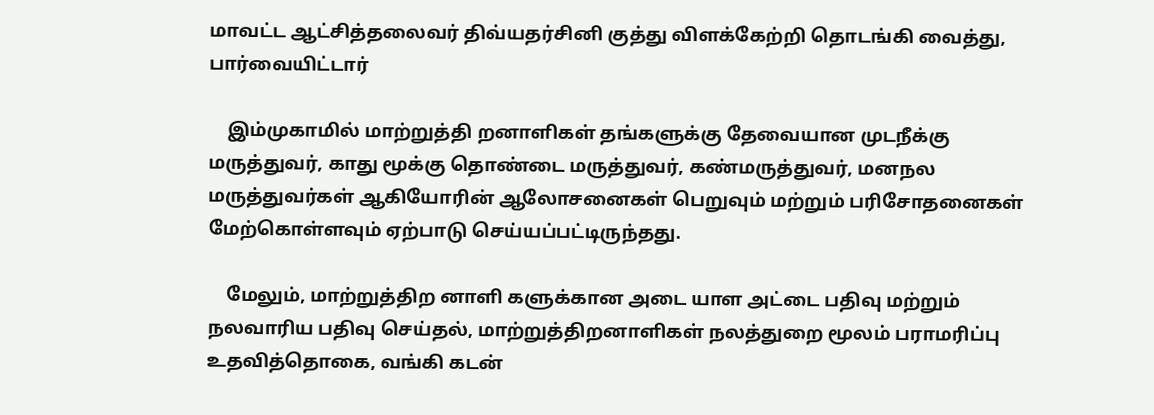மாவட்ட ஆட்சித்தலைவர் திவ்யதர்சினி குத்து விளக்கேற்றி தொடங்கி வைத்து, பார்வையிட்டார்

    இம்முகாமில் மாற்றுத்தி றனாளிகள் தங்களுக்கு தேவையான முடநீக்கு மருத்துவர், காது மூக்கு தொண்டை மருத்துவர், கண்மருத்துவர், மனநல மருத்துவர்கள் ஆகியோரின் ஆலோசனைகள் பெறுவும் மற்றும் பரிசோதனைகள் மேற்கொள்ளவும் ஏற்பாடு செய்யப்பட்டிருந்தது.

    மேலும், மாற்றுத்திற னாளி களுக்கான அடை யாள அட்டை பதிவு மற்றும் நலவாரிய பதிவு செய்தல், மாற்றுத்திறனாளிகள் நலத்துறை மூலம் பராமரிப்பு உதவித்தொகை, வங்கி கடன்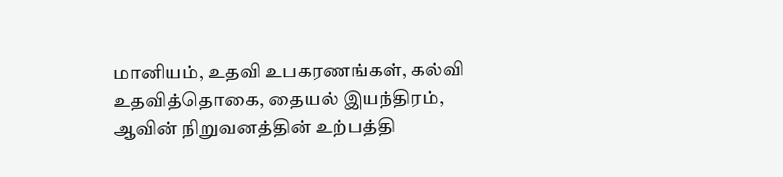மானியம், உதவி உபகரணங்கள், கல்வி உதவித்தொகை, தையல் இயந்திரம், ஆவின் நிறுவனத்தின் உற்பத்தி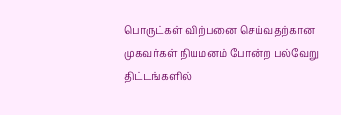பொருட்கள் விற்பனை செய்வதற்கான முகவர்கள் நியமனம் போன்ற பல்வேறு திட்டங்களில்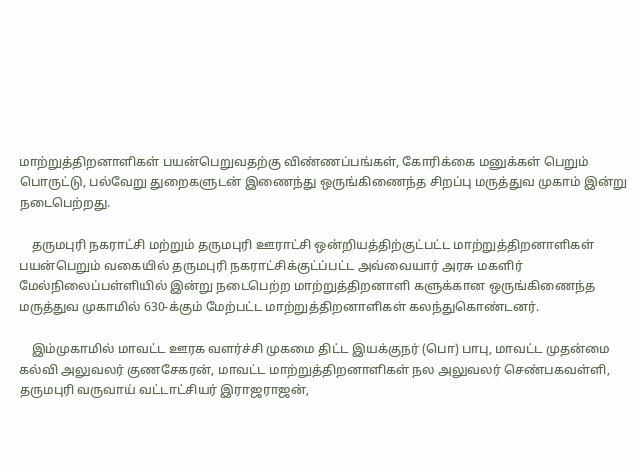மாற்றுத்திறனாளிகள் பயன்பெறுவதற்கு விண்ணப்பங்கள், கோரிக்கை மனுக்கள் பெறும் பொருட்டு, பல்வேறு துறைகளுடன் இணைந்து ஒருங்கிணைந்த சிறப்பு மருத்துவ முகாம் இன்று நடைபெற்றது.

    தருமபுரி நகராட்சி மற்றும் தருமபுரி ஊராட்சி ஒன்றியத்திற்குட்பட்ட மாற்றுத்திறனாளிகள் பயன்பெறும் வகையில் தருமபுரி நகராட்சிக்குட்ப்பட்ட அவ்வையார் அரசு மகளிர் மேல்நிலைப்பள்ளியில் இன்று நடைபெற்ற மாற்றுத்திறனாளி களுக்கான ஒருங்கிணைந்த மருத்துவ முகாமில் 630-க்கும் மேற்பட்ட மாற்றுத்திறனாளிகள் கலந்துகொண்டனர்.

    இம்முகாமில் மாவட்ட ஊரக வளர்ச்சி முகமை திட்ட இயக்குநர் (பொ) பாபு, மாவட்ட முதன்மை கல்வி அலுவலர் குணசேகரன், மாவட்ட மாற்றுத்திறனாளிகள் நல அலுவலர் செண்பகவள்ளி, தருமபுரி வருவாய் வட்டாட்சியர் இராஜராஜன்,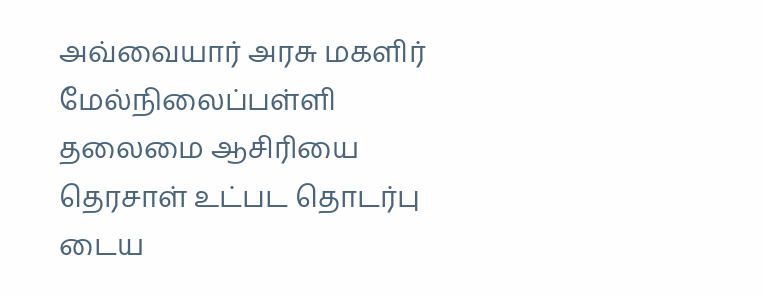அவ்வையார் அரசு மகளிர் மேல்நிலைப்பள்ளி தலைமை ஆசிரியை தெரசாள் உட்பட தொடர்பு டைய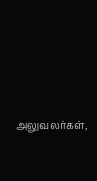அலுவலர்கள்,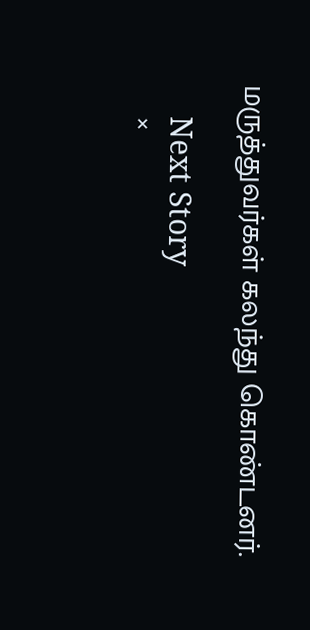மருத்துவர்கள் கலந்து கொண்டனர்.

    Next Story
    ×